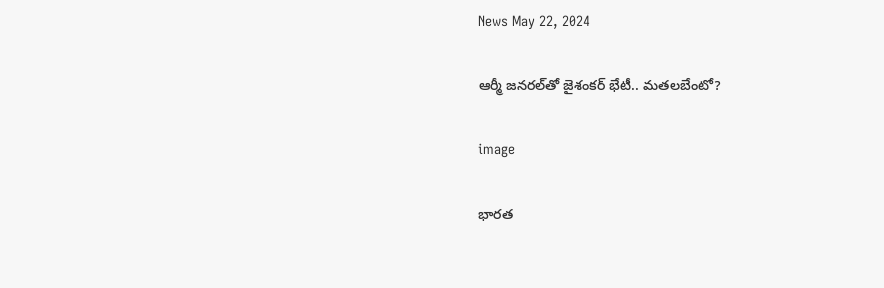News May 22, 2024

ఆర్మీ జనరల్‌తో జైశంకర్ భేటీ.. మతలబేంటో?

image

భారత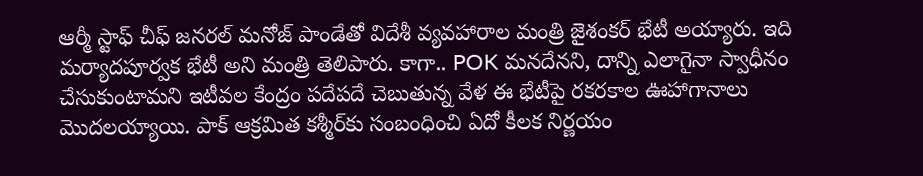ఆర్మీ స్టాఫ్ చీఫ్ జనరల్ మనోజ్ పాండేతో విదేశీ వ్యవహారాల మంత్రి జైశంకర్ భేటీ అయ్యారు. ఇది మర్యాదపూర్వక భేటీ అని మంత్రి తెలిపారు. కాగా.. POK మనదేనని, దాన్ని ఎలాగైనా స్వాధీనం చేసుకుంటామని ఇటీవల కేంద్రం పదేపదే చెబుతున్న వేళ ఈ భేటీపై రకరకాల ఊహాగానాలు మొదలయ్యాయి. పాక్ ఆక్రమిత కశ్మీర్‌కు సంబంధించి ఏదో కీలక నిర్ణయం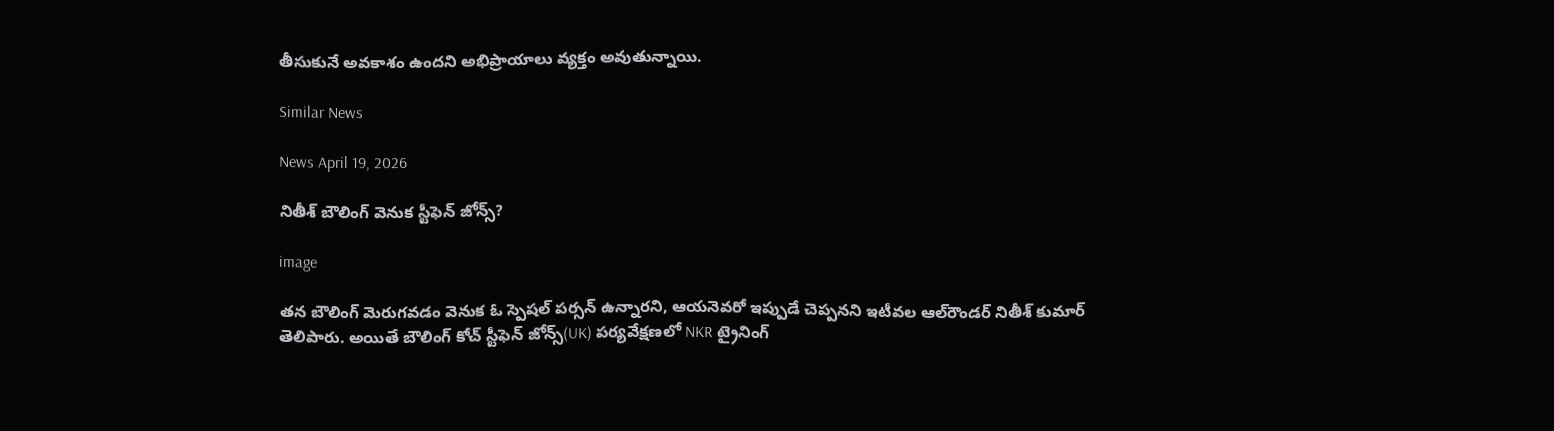తీసుకునే అవకాశం ఉందని అభిప్రాయాలు వ్యక్తం అవుతున్నాయి.

Similar News

News April 19, 2026

నితీశ్ బౌలింగ్ వెనుక స్టీఫెన్ జోన్స్?

image

తన బౌలింగ్ మెరుగవడం వెనుక ఓ స్పెషల్ పర్సన్ ఉన్నారని, ఆయనెవరో ఇప్పుడే చెప్పనని ఇటీవల ఆల్‌రౌండర్ నితీశ్ కుమార్ తెలిపారు. అయితే బౌలింగ్ కోచ్ స్టీఫెన్ జోన్స్(UK) పర్యవేక్షణలో NKR ట్రైనింగ్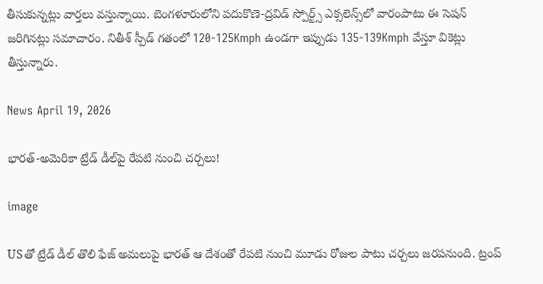తీసుకున్నట్లు వార్తలు వస్తున్నాయి. బెంగళూరులోని పదుకొణె-ద్రవిడ్ స్పోర్ట్స్ ఎక్సలెన్స్‌లో వారంపాటు ఈ సెషన్ జరిగినట్లు సమాచారం. నితీశ్ స్పీడ్ గతంలో 120-125Kmph ఉండగా ఇప్పుడు 135-139Kmph వేస్తూ వికెట్లు తీస్తున్నారు.

News April 19, 2026

భారత్-అమెరికా ట్రేడ్ డీల్‌పై రేపటి నుంచి చర్చలు!

image

USతో ట్రేడ్ డీల్ తొలి ఫేజ్ అమలుపై భారత్ ఆ దేశంతో రేపటి నుంచి మూడు రోజుల పాటు చర్చలు జరపనుంది. ట్రంప్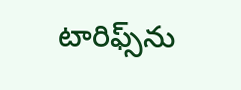టారిఫ్స్‌ను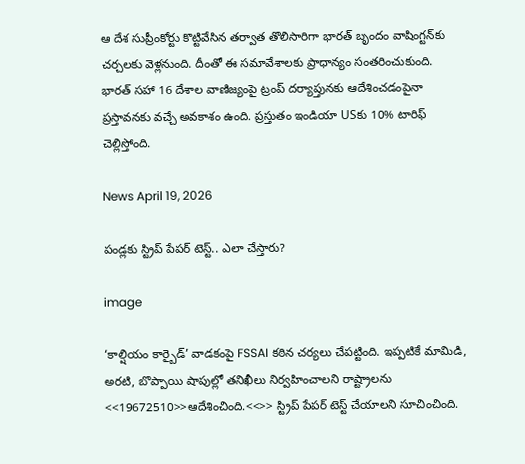ఆ దేశ సుప్రీంకోర్టు కొట్టివేసిన తర్వాత తొలిసారిగా భారత్ బృందం వాషింగ్టన్‌కు చర్చలకు వెళ్లనుంది. దీంతో ఈ సమావేశాలకు ప్రాధాన్యం సంతరించుకుంది. భారత్ సహా 16 దేశాల వాణిజ్యంపై ట్రంప్ దర్యాప్తునకు ఆదేశించడంపైనా ప్రస్తావనకు వచ్చే అవకాశం ఉంది. ప్రస్తుతం ఇండియా USకు 10% టారిఫ్ చెల్లిస్తోంది.

News April 19, 2026

పండ్లకు స్ట్రిప్ పేపర్ టెస్ట్.. ఎలా చేస్తారు?

image

‘కాల్షియం కార్బైడ్’ వాడకంపై FSSAI కఠిన చర్యలు చేపట్టింది. ఇప్పటికే మామిడి, అరటి, బొప్పాయి షాపుల్లో తనిఖీలు నిర్వహించాలని రాష్ట్రాలను <<19672510>>ఆదేశించింది.<<>> స్ట్రిప్ పేపర్ టెస్ట్ చేయాలని సూచించింది.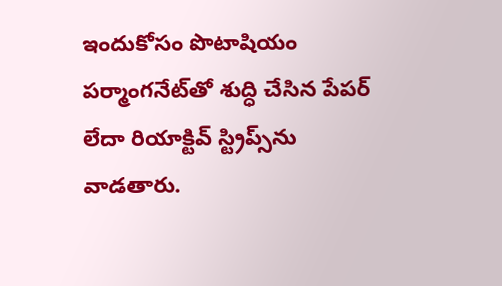ఇందుకోసం పొటాషియం పర్మాంగనేట్‌తో శుద్ధి చేసిన పేపర్ లేదా రియాక్టివ్ స్ట్రిప్స్‌ను వాడతారు.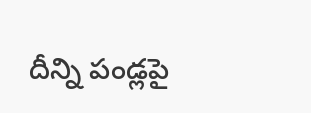దీన్ని పండ్లపై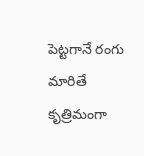పెట్టగానే రంగు మారితే కృత్రిమంగా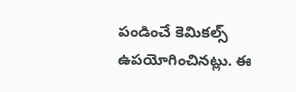పండించే కెమికల్స్ ఉపయోగించినట్లు. ఈ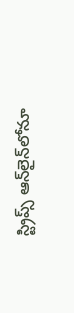స్ట్రిప్స్ ఆన్‌లైన్‌లోనూ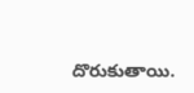దొరుకుతాయి.